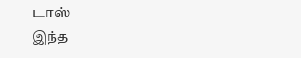டாஸ்
இந்த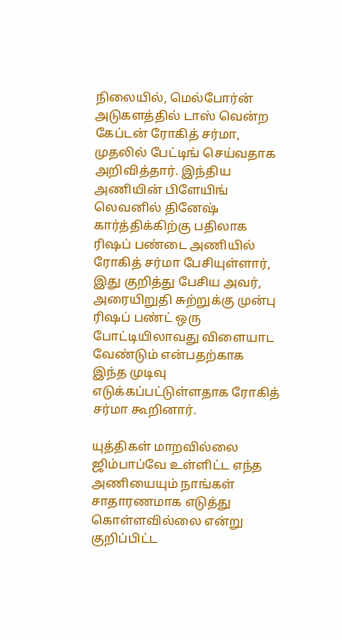நிலையில், மெல்போர்ன் அடுகளத்தில் டாஸ் வென்ற கேப்டன் ரோகித் சர்மா, முதலில் பேட்டிங் செய்வதாக அறிவித்தார். இந்திய அணியின் பிளேயிங் லெவனில் தினேஷ் கார்த்திக்கிற்கு பதிலாக ரிஷப் பண்டை அணியில் ரோகித் சர்மா பேசியுள்ளார், இது குறித்து பேசிய அவர், அரையிறுதி சுற்றுக்கு முன்பு ரிஷப் பண்ட் ஒரு போட்டியிலாவது விளையாட வேண்டும் என்பதற்காக இந்த முடிவு எடுக்கப்பட்டுள்ளதாக ரோகித் சர்மா கூறினார்.

யுத்திகள் மாறவில்லை
ஜிம்பாப்வே உள்ளிட்ட எந்த அணியையும் நாங்கள் சாதாரணமாக எடுத்து கொள்ளவில்லை என்று குறிப்பிட்ட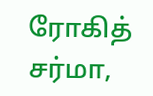ரோகித் சர்மா,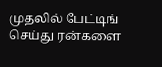முதலில் பேட்டிங் செய்து ரன்களை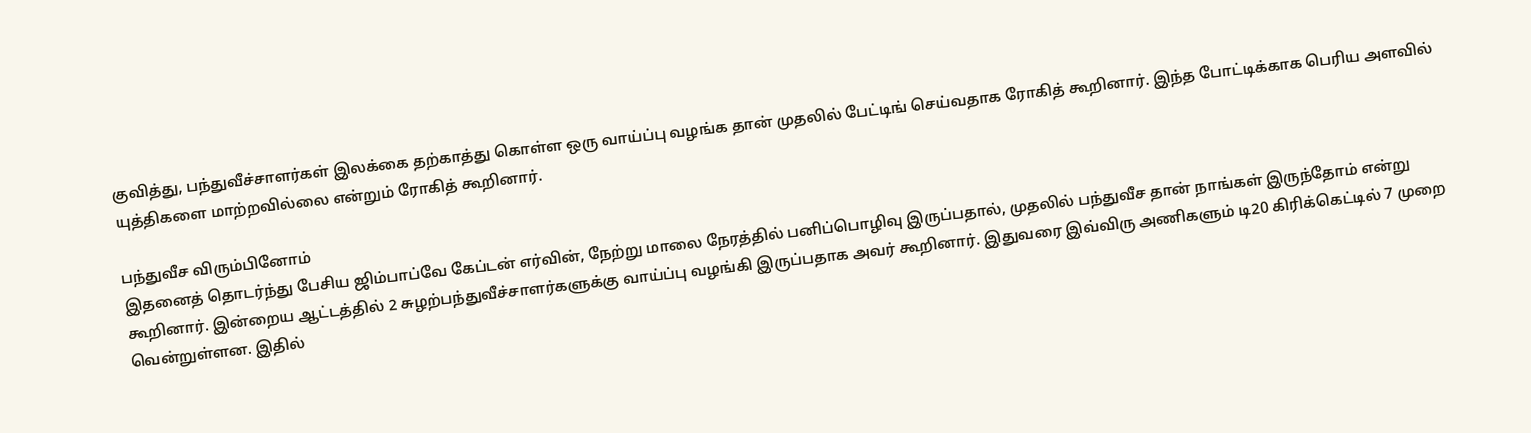குவித்து, பந்துவீச்சாளர்கள் இலக்கை தற்காத்து கொள்ள ஒரு வாய்ப்பு வழங்க தான் முதலில் பேட்டிங் செய்வதாக ரோகித் கூறினார். இந்த போட்டிக்காக பெரிய அளவில் யுத்திகளை மாற்றவில்லை என்றும் ரோகித் கூறினார்.

பந்துவீச விரும்பினோம்
இதனைத் தொடர்ந்து பேசிய ஜிம்பாப்வே கேப்டன் எர்வின், நேற்று மாலை நேரத்தில் பனிப்பொழிவு இருப்பதால், முதலில் பந்துவீச தான் நாங்கள் இருந்தோம் என்று கூறினார். இன்றைய ஆட்டத்தில் 2 சுழற்பந்துவீச்சாளர்களுக்கு வாய்ப்பு வழங்கி இருப்பதாக அவர் கூறினார். இதுவரை இவ்விரு அணிகளும் டி20 கிரிக்கெட்டில் 7 முறை வென்றுள்ளன. இதில்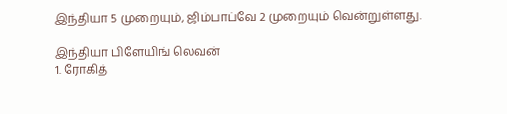இந்தியா 5 முறையும், ஜிம்பாப்வே 2 முறையும் வென்றுள்ளது.

இந்தியா பிளேயிங் லெவன்
1. ரோகித்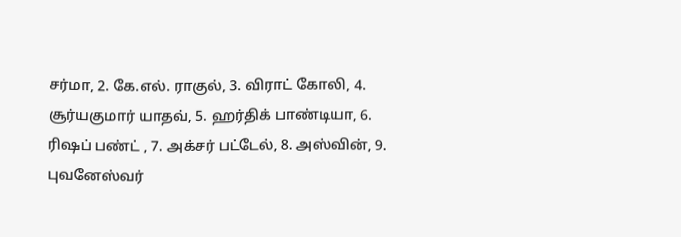சர்மா, 2. கே.எல். ராகுல், 3. விராட் கோலி, 4. சூர்யகுமார் யாதவ், 5. ஹர்திக் பாண்டியா, 6. ரிஷப் பண்ட் , 7. அக்சர் பட்டேல், 8. அஸ்வின், 9. புவனேஸ்வர்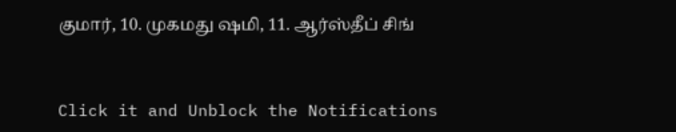குமார், 10. முகமது ஷமி, 11. ஆர்ஸ்தீப் சிங்


Click it and Unblock the Notifications